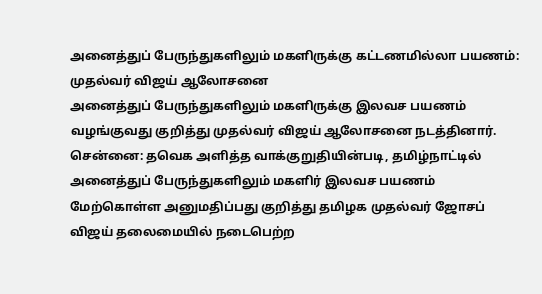அனைத்துப் பேருந்துகளிலும் மகளிருக்கு கட்டணமில்லா பயணம்: முதல்வர் விஜய் ஆலோசனை
அனைத்துப் பேருந்துகளிலும் மகளிருக்கு இலவச பயணம் வழங்குவது குறித்து முதல்வர் விஜய் ஆலோசனை நடத்தினார்.
சென்னை: தவெக அளித்த வாக்குறுதியின்படி, தமிழ்நாட்டில் அனைத்துப் பேருந்துகளிலும் மகளிர் இலவச பயணம் மேற்கொள்ள அனுமதிப்பது குறித்து தமிழக முதல்வர் ஜோசப் விஜய் தலைமையில் நடைபெற்ற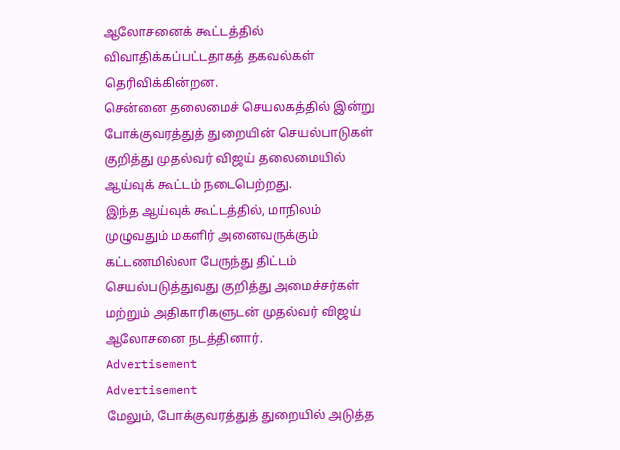ஆலோசனைக் கூட்டத்தில் விவாதிக்கப்பட்டதாகத் தகவல்கள் தெரிவிக்கின்றன.
சென்னை தலைமைச் செயலகத்தில் இன்று போக்குவரத்துத் துறையின் செயல்பாடுகள் குறித்து முதல்வர் விஜய் தலைமையில் ஆய்வுக் கூட்டம் நடைபெற்றது.
இந்த ஆய்வுக் கூட்டத்தில், மாநிலம் முழுவதும் மகளிர் அனைவருக்கும் கட்டணமில்லா பேருந்து திட்டம் செயல்படுத்துவது குறித்து அமைச்சர்கள் மற்றும் அதிகாரிகளுடன் முதல்வர் விஜய் ஆலோசனை நடத்தினார்.
Advertisement
Advertisement
மேலும், போக்குவரத்துத் துறையில் அடுத்த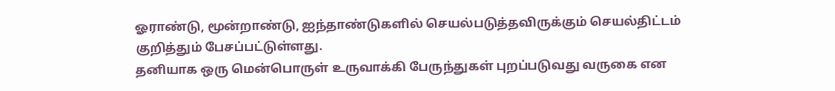ஓராண்டு, மூன்றாண்டு, ஐந்தாண்டுகளில் செயல்படுத்தவிருக்கும் செயல்திட்டம் குறித்தும் பேசப்பட்டுள்ளது.
தனியாக ஒரு மென்பொருள் உருவாக்கி பேருந்துகள் புறப்படுவது வருகை என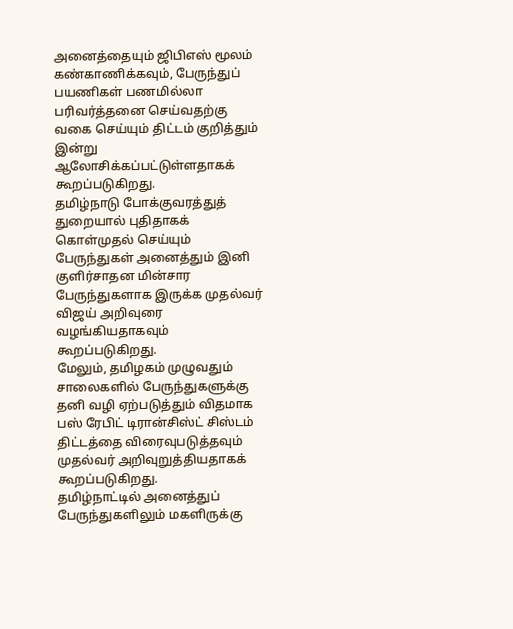அனைத்தையும் ஜிபிஎஸ் மூலம் கண்காணிக்கவும், பேருந்துப் பயணிகள் பணமில்லா பரிவர்த்தனை செய்வதற்கு வகை செய்யும் திட்டம் குறித்தும் இன்று ஆலோசிக்கப்பட்டுள்ளதாகக் கூறப்படுகிறது.
தமிழ்நாடு போக்குவரத்துத் துறையால் புதிதாகக் கொள்முதல் செய்யும் பேருந்துகள் அனைத்தும் இனி குளிர்சாதன மின்சார பேருந்துகளாக இருக்க முதல்வர் விஜய் அறிவுரை வழங்கியதாகவும் கூறப்படுகிறது.
மேலும், தமிழகம் முழுவதும் சாலைகளில் பேருந்துகளுக்கு தனி வழி ஏற்படுத்தும் விதமாக பஸ் ரேபிட் டிரான்சிஸ்ட் சிஸ்டம் திட்டத்தை விரைவுபடுத்தவும் முதல்வர் அறிவுறுத்தியதாகக் கூறப்படுகிறது.
தமிழ்நாட்டில் அனைத்துப் பேருந்துகளிலும் மகளிருக்கு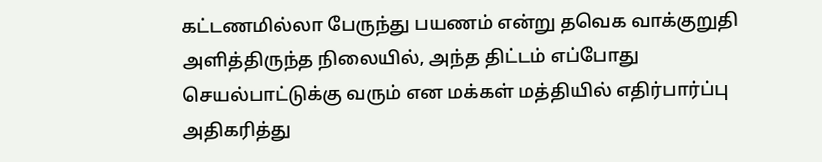கட்டணமில்லா பேருந்து பயணம் என்று தவெக வாக்குறுதி அளித்திருந்த நிலையில், அந்த திட்டம் எப்போது செயல்பாட்டுக்கு வரும் என மக்கள் மத்தியில் எதிர்பார்ப்பு அதிகரித்து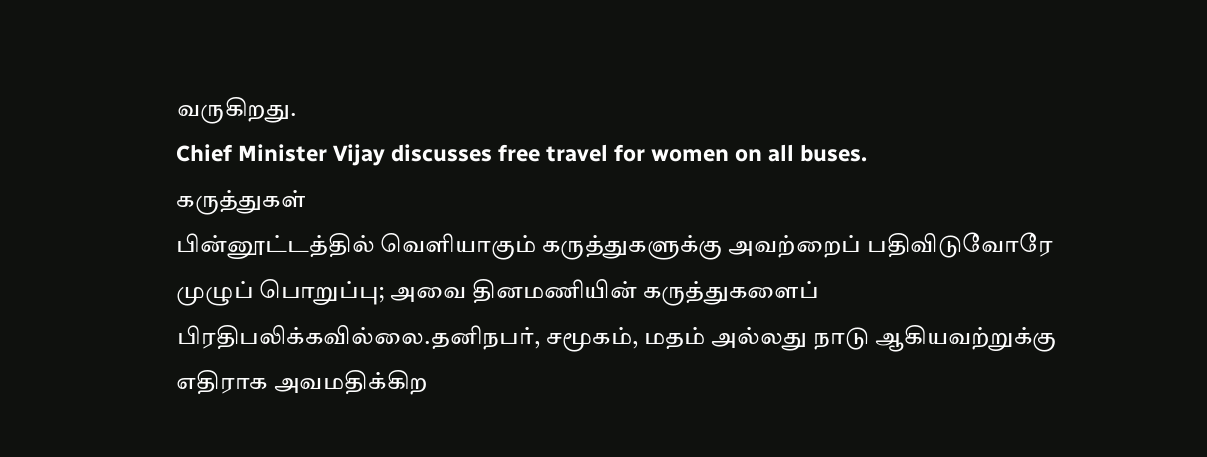வருகிறது.
Chief Minister Vijay discusses free travel for women on all buses.
கருத்துகள்
பின்னூட்டத்தில் வெளியாகும் கருத்துகளுக்கு அவற்றைப் பதிவிடுவோரே முழுப் பொறுப்பு; அவை தினமணியின் கருத்துகளைப் பிரதிபலிக்கவில்லை.தனிநபர், சமூகம், மதம் அல்லது நாடு ஆகியவற்றுக்கு எதிராக அவமதிக்கிற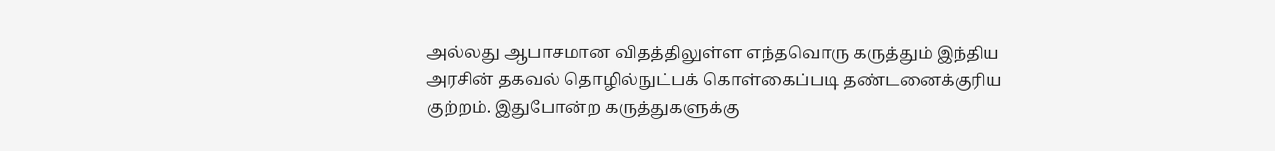அல்லது ஆபாசமான விதத்திலுள்ள எந்தவொரு கருத்தும் இந்திய அரசின் தகவல் தொழில்நுட்பக் கொள்கைப்படி தண்டனைக்குரிய குற்றம். இதுபோன்ற கருத்துகளுக்கு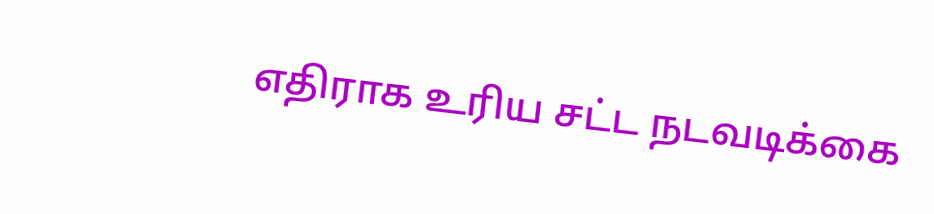எதிராக உரிய சட்ட நடவடிக்கை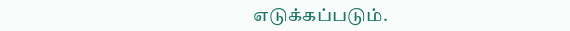எடுக்கப்படும்.